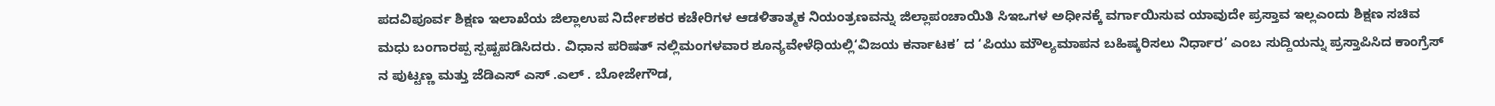ಪದವಿಪೂರ್ವ ಶಿಕ್ಷಣ ಇಲಾಖೆಯ ಜಿಲ್ಲಾಉಪ ನಿರ್ದೇಶಕರ ಕಚೇರಿಗಳ ಆಡಳಿತಾತ್ಮಕ ನಿಯಂತ್ರಣವನ್ನು ಜಿಲ್ಲಾಪಂಚಾಯಿತಿ ಸಿಇಒಗಳ ಅಧೀನಕ್ಕೆ ವರ್ಗಾಯಿಸುವ ಯಾವುದೇ ಪ್ರಸ್ತಾವ ಇಲ್ಲಎಂದು ಶಿಕ್ಷಣ ಸಚಿವ ಮಧು ಬಂಗಾರಪ್ಪ ಸ್ಪಷ್ಟಪಡಿಸಿದರು. ವಿಧಾನ ಪರಿಷತ್ ನಲ್ಲಿಮಂಗಳವಾರ ಶೂನ್ಯವೇಳೆಧಿಯಲ್ಲಿ‘ವಿಜಯ ಕರ್ನಾಟಕ’ ದ ‘ಪಿಯು ಮೌಲ್ಯಮಾಪನ ಬಹಿಷ್ಕರಿಸಲು ನಿರ್ಧಾರ’ ಎಂಬ ಸುದ್ದಿಯನ್ನು ಪ್ರಸ್ತಾಪಿಸಿದ ಕಾಂಗ್ರೆಸ್ ನ ಪುಟ್ಟಣ್ಣ ಮತ್ತು ಜೆಡಿಎಸ್ ಎಸ್ .ಎಲ್ . ಬೋಜೇಗೌಡ,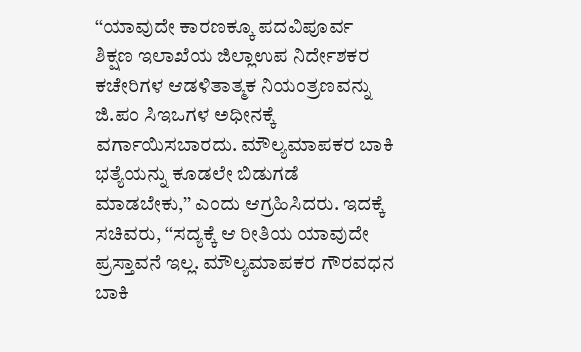‘‘ಯಾವುದೇ ಕಾರಣಕ್ಕೂ ಪದವಿಪೂರ್ವ ಶಿಕ್ಷಣ ಇಲಾಖೆಯ ಜಿಲ್ಲಾಉಪ ನಿರ್ದೇಶಕರ ಕಚೇರಿಗಳ ಆಡಳಿತಾತ್ಮಕ ನಿಯಂತ್ರಣವನ್ನು ಜಿ.ಪಂ ಸಿಇಒಗಳ ಅಧೀನಕ್ಕೆ ವರ್ಗಾಯಿಸಬಾರದು. ಮೌಲ್ಯಮಾಪಕರ ಬಾಕಿ ಭತ್ಯೆಯನ್ನು ಕೂಡಲೇ ಬಿಡುಗಡೆ ಮಾಡಬೇಕು,’’ ಎಂದು ಆಗ್ರಹಿಸಿದರು. ಇದಕ್ಕೆ ಸಚಿವರು, ‘‘ಸದ್ಯಕ್ಕೆ ಆ ರೀತಿಯ ಯಾವುದೇ ಪ್ರಸ್ತಾವನೆ ಇಲ್ಲ. ಮೌಲ್ಯಮಾಪಕರ ಗೌರವಧನ ಬಾಕಿ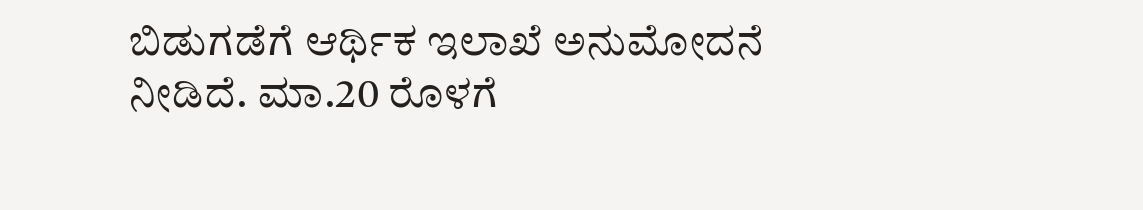ಬಿಡುಗಡೆಗೆ ಆರ್ಥಿಕ ಇಲಾಖೆ ಅನುಮೋದನೆ ನೀಡಿದೆ. ಮಾ.20 ರೊಳಗೆ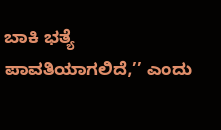ಬಾಕಿ ಭತ್ಯೆ ಪಾವತಿಯಾಗಲಿದೆ,’’ ಎಂದು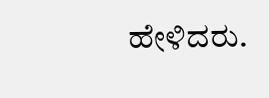ಹೇಳಿದರು.